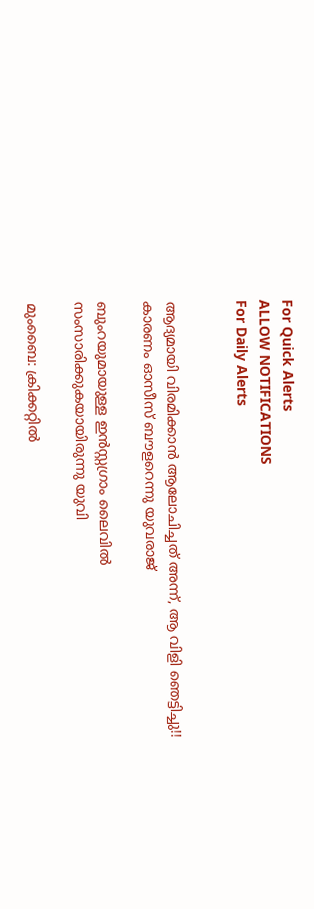For Quick Alerts
ALLOW NOTIFICATIONS
For Daily Alerts


ആദ്യമായി വിരമിക്കാന്‍ ആലോചിച്ചത് അന്ന്, ആ വിളി ഞെട്ടിച്ചു!! കാരണം ഓസീസ് ബൗളറെന്നു യുവരാജ്

ബുംറയുമായുള്ള ഇന്‍സ്റ്റഗ്രാം ലൈവില്‍ സംസാരിക്കുകയായിരുന്നു യുവി

മുംബൈ: ക്രിക്കറ്റില്‍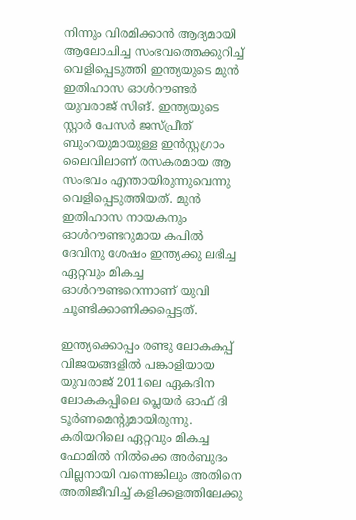നിന്നും വിരമിക്കാന്‍ ആദ്യമായി ആലോചിച്ച സംഭവത്തെക്കുറിച്ച് വെളിപ്പെടുത്തി ഇന്ത്യയുടെ മുന്‍ ഇതിഹാസ ഓള്‍റൗണ്ടര്‍ യുവരാജ് സിങ്. ഇന്ത്യയുടെ സ്റ്റാര്‍ പേസര്‍ ജസ്പ്രീത് ബുംറയുമായുള്ള ഇന്‍സ്റ്റഗ്രാം ലൈവിലാണ് രസകരമായ ആ സംഭവം എന്തായിരുന്നുവെന്നു വെളിപ്പെടുത്തിയത്. മുന്‍ ഇതിഹാസ നായകനും ഓള്‍റൗണ്ടറുമായ കപില്‍ ദേവിനു ശേഷം ഇന്ത്യക്കു ലഭിച്ച ഏറ്റവും മികച്ച ഓള്‍റൗണ്ടറെന്നാണ് യുവി ചൂണ്ടിക്കാണിക്കപ്പെട്ടത്.

ഇന്ത്യക്കൊപ്പം രണ്ടു ലോകകപ്പ് വിജയങ്ങളില്‍ പങ്കാളിയായ യുവരാജ് 2011ലെ ഏകദിന ലോകകപ്പിലെ പ്ലെയര്‍ ഓഫ് ദി ടൂര്‍ണമെന്റുമായിരുന്നു. കരിയറിലെ ഏറ്റവും മികച്ച ഫോമില്‍ നില്‍ക്കെ അര്‍ബുദം വില്ലനായി വന്നെങ്കിലും അതിനെ അതിജീവിച്ച് കളിക്കളത്തിലേക്കു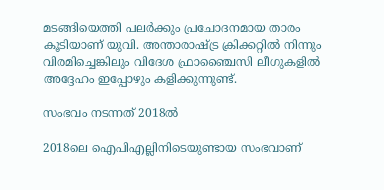മടങ്ങിയെത്തി പലര്‍ക്കും പ്രചോദനമായ താരം കൂടിയാണ് യുവി. അന്താരാഷ്ട്ര ക്രിക്കറ്റില്‍ നിന്നും വിരമിച്ചെങ്കിലും വിദേശ ഫ്രാഞ്ചൈസി ലീഗുകളില്‍ അദ്ദേഹം ഇപ്പോഴും കളിക്കുന്നുണ്ട്.

സംഭവം നടന്നത് 2018ല്‍

2018ലെ ഐപിഎല്ലിനിടെയുണ്ടായ സംഭവാണ്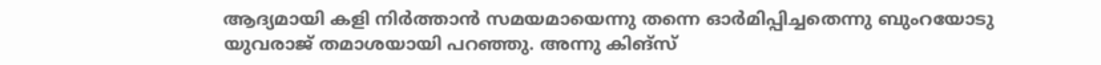ആദ്യമായി കളി നിര്‍ത്താന്‍ സമയമായെന്നു തന്നെ ഓര്‍മിപ്പിച്ചതെന്നു ബുംറയോടു യുവരാജ് തമാശയായി പറഞ്ഞു. അന്നു കിങ്‌സ്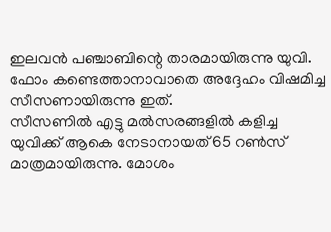ഇലവന്‍ പഞ്ചാബിന്റെ താരമായിരുന്നു യുവി. ഫോം കണ്ടെത്താനാവാതെ അദ്ദേഹം വിഷമിച്ച സീസണായിരുന്നു ഇത്.
സീസണില്‍ എട്ടു മല്‍സരങ്ങളില്‍ കളിച്ച യുവിക്ക് ആകെ നേടാനായത് 65 റണ്‍സ് മാത്രമായിരുന്നു. മോശം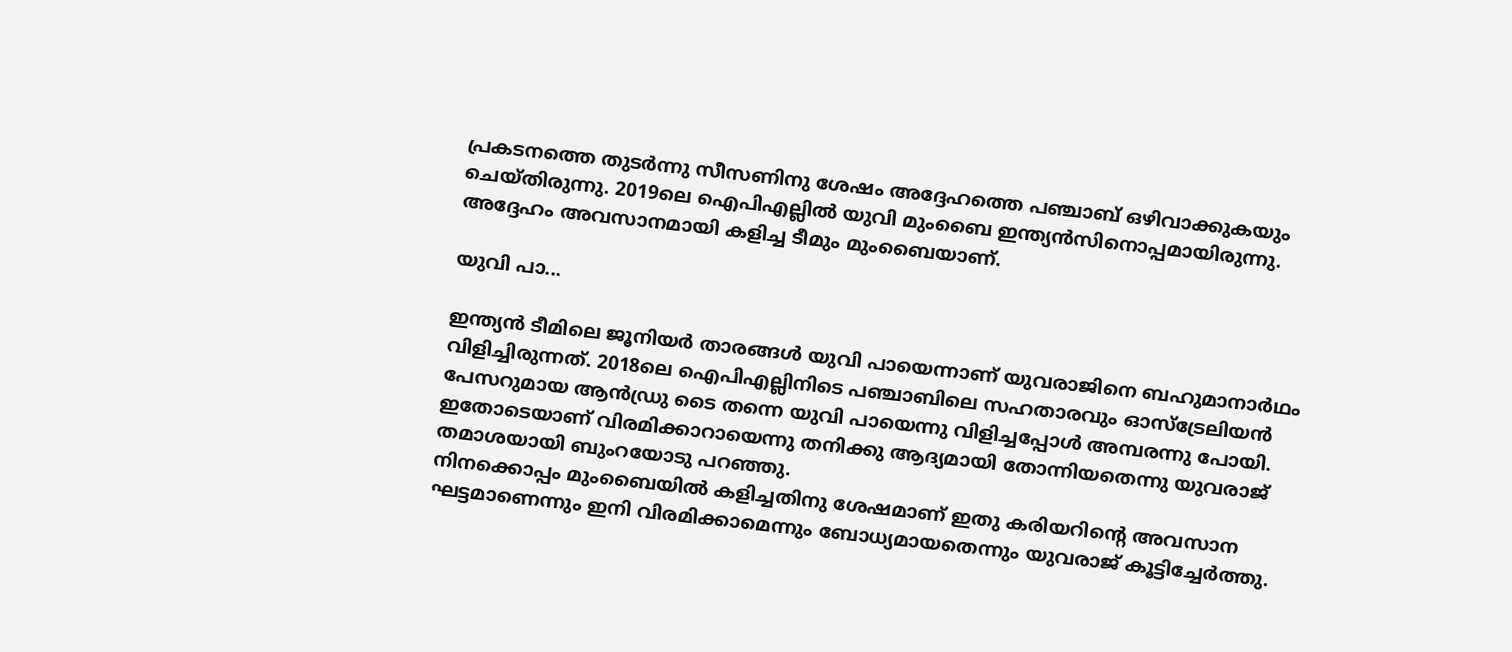പ്രകടനത്തെ തുടര്‍ന്നു സീസണിനു ശേഷം അദ്ദേഹത്തെ പഞ്ചാബ് ഒഴിവാക്കുകയും ചെയ്തിരുന്നു. 2019ലെ ഐപിഎല്ലില്‍ യുവി മുംബൈ ഇന്ത്യന്‍സിനൊപ്പമായിരുന്നു. അദ്ദേഹം അവസാനമായി കളിച്ച ടീമും മുംബൈയാണ്.

യുവി പാ...

ഇന്ത്യന്‍ ടീമിലെ ജൂനിയര്‍ താരങ്ങള്‍ യുവി പായെന്നാണ് യുവരാജിനെ ബഹുമാനാര്‍ഥം വിളിച്ചിരുന്നത്. 2018ലെ ഐപിഎല്ലിനിടെ പഞ്ചാബിലെ സഹതാരവും ഓസ്‌ട്രേലിയന്‍ പേസറുമായ ആന്‍ഡ്രു ടൈ തന്നെ യുവി പായെന്നു വിളിച്ചപ്പോള്‍ അമ്പരന്നു പോയി. ഇതോടെയാണ് വിരമിക്കാറായെന്നു തനിക്കു ആദ്യമായി തോന്നിയതെന്നു യുവരാജ് തമാശയായി ബുംറയോടു പറഞ്ഞു.
നിനക്കൊപ്പം മുംബൈയില്‍ കളിച്ചതിനു ശേഷമാണ് ഇതു കരിയറിന്റെ അവസാന ഘട്ടമാണെന്നും ഇനി വിരമിക്കാമെന്നും ബോധ്യമായതെന്നും യുവരാജ് കൂട്ടിച്ചേര്‍ത്തു.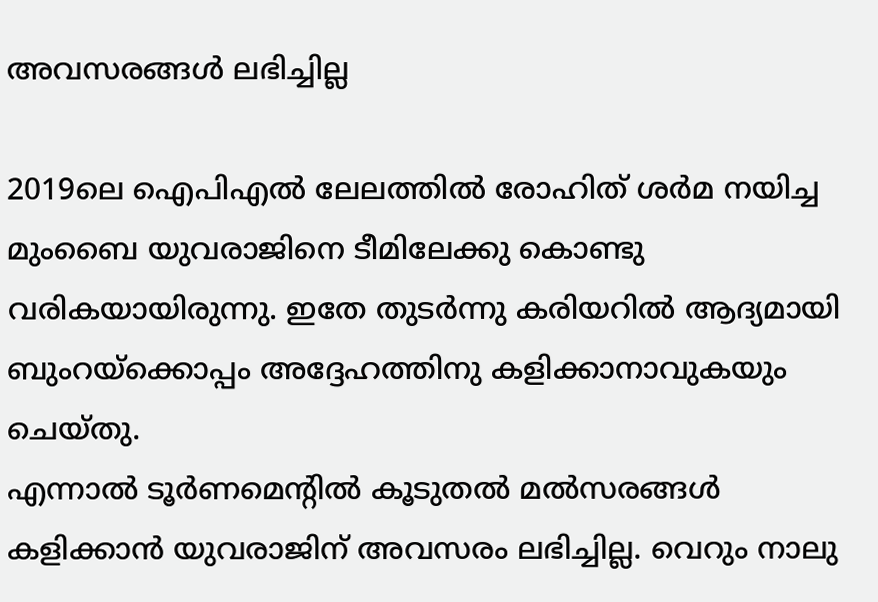അവസരങ്ങള്‍ ലഭിച്ചില്ല

2019ലെ ഐപിഎല്‍ ലേലത്തില്‍ രോഹിത് ശര്‍മ നയിച്ച മുംബൈ യുവരാജിനെ ടീമിലേക്കു കൊണ്ടു വരികയായിരുന്നു. ഇതേ തുടര്‍ന്നു കരിയറില്‍ ആദ്യമായി ബുംറയ്‌ക്കൊപ്പം അദ്ദേഹത്തിനു കളിക്കാനാവുകയും ചെയ്തു.
എന്നാല്‍ ടൂര്‍ണമെന്റില്‍ കൂടുതല്‍ മല്‍സരങ്ങള്‍ കളിക്കാന്‍ യുവരാജിന് അവസരം ലഭിച്ചില്ല. വെറും നാലു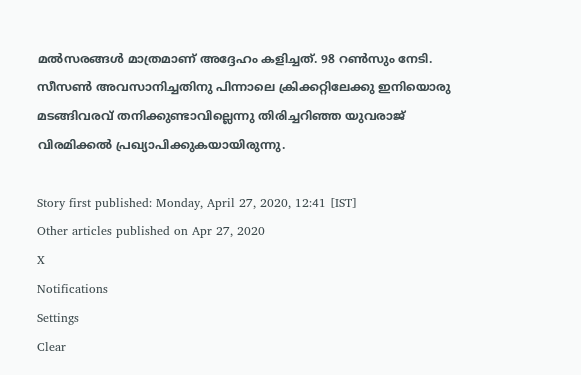മല്‍സരങ്ങള്‍ മാത്രമാണ് അദ്ദേഹം കളിച്ചത്. 98 റണ്‍സും നേടി.
സീസണ്‍ അവസാനിച്ചതിനു പിന്നാലെ ക്രിക്കറ്റിലേക്കു ഇനിയൊരു മടങ്ങിവരവ് തനിക്കുണ്ടാവില്ലെന്നു തിരിച്ചറിഞ്ഞ യുവരാജ് വിരമിക്കല്‍ പ്രഖ്യാപിക്കുകയായിരുന്നു.

Story first published: Monday, April 27, 2020, 12:41 [IST]
Other articles published on Apr 27, 2020
X
Notifications
Settings
Clear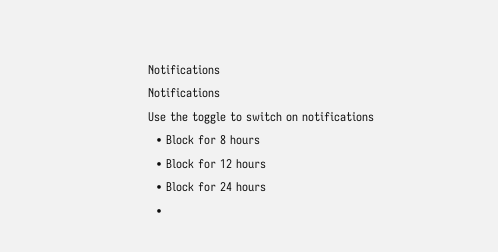Notifications
Notifications
Use the toggle to switch on notifications
  • Block for 8 hours
  • Block for 12 hours
  • Block for 24 hours
  •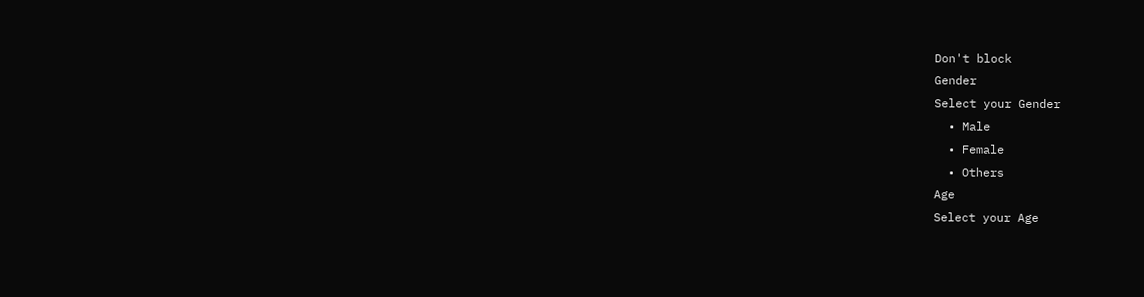Don't block
Gender
Select your Gender
  • Male
  • Female
  • Others
Age
Select your Age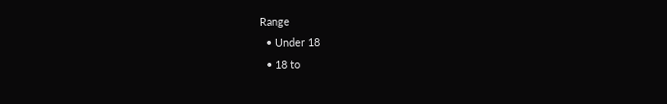Range
  • Under 18
  • 18 to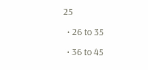25
  • 26 to 35
  • 36 to 45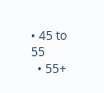• 45 to 55
  • 55+